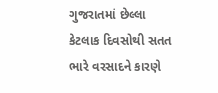ગુજરાતમાં છેલ્લા કેટલાક દિવસોથી સતત ભારે વરસાદને કારણે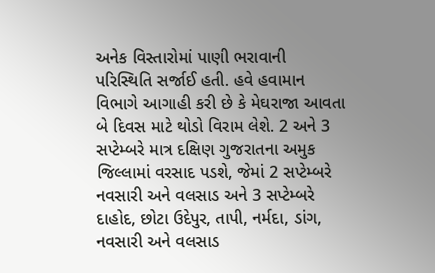અનેક વિસ્તારોમાં પાણી ભરાવાની પરિસ્થિતિ સર્જાઈ હતી. હવે હવામાન વિભાગે આગાહી કરી છે કે મેઘરાજા આવતા બે દિવસ માટે થોડો વિરામ લેશે. 2 અને 3 સપ્ટેમ્બરે માત્ર દક્ષિણ ગુજરાતના અમુક જિલ્લામાં વરસાદ પડશે, જેમાં 2 સપ્ટેમ્બરે નવસારી અને વલસાડ અને 3 સપ્ટેમ્બરે દાહોદ, છોટા ઉદેપુર, તાપી, નર્મદા, ડાંગ, નવસારી અને વલસાડ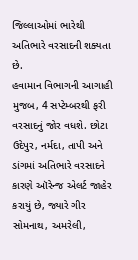જિલ્લાઓમાં ભારેથી અતિભારે વરસાદની શક્યતા છે.
હવામાન વિભાગની આગાહી મુજબ, 4 સપ્ટેમ્બરથી ફરી વરસાદનું જોર વધશે. છોટા ઉદેપુર, નર્મદા, તાપી અને ડાંગમાં અતિભારે વરસાદને કારણે ઑરેન્જ એલર્ટ જાહેર કરાયું છે, જ્યારે ગીર સોમનાથ, અમરેલી,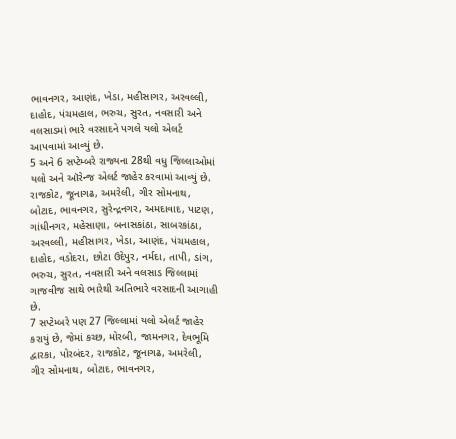ભાવનગર, આણંદ, ખેડા, મહીસાગર, અરવલ્લી, દાહોદ, પંચમહાલ, ભરુચ, સુરત, નવસારી અને વલસાડમાં ભારે વરસાદને પગલે યલો એલર્ટ આપવામાં આવ્યું છે.
5 અને 6 સપ્ટેમ્બરે રાજ્યના 28થી વધુ જિલ્લાઓમાં યલો અને ઑરેન્જ એલર્ટ જાહેર કરવામાં આવ્યું છે. રાજકોટ, જૂનાગઢ, અમરેલી, ગીર સોમનાથ, બોટાદ, ભાવનગર, સુરેન્દ્રનગર, અમદાવાદ, પાટણ, ગાંધીનગર, મહેસાણા, બનાસકાંઠા, સાબરકાંઠા, અરવલ્લી, મહીસાગર, ખેડા, આણંદ, પંચમહાલ, દાહોદ, વડોદરા, છોટા ઉદેપુર, નર્મદા, તાપી, ડાંગ, ભરુચ, સુરત, નવસારી અને વલસાડ જિલ્લામાં ગાજવીજ સાથે ભારેથી અતિભારે વરસાદની આગાહી છે.
7 સપ્ટેમ્બરે પણ 27 જિલ્લામાં યલો એલર્ટ જાહેર કરાયું છે, જેમાં કચ્છ, મોરબી, જામનગર, દેવભૂમિ દ્વારકા, પોરબંદર, રાજકોટ, જૂનાગઢ, અમરેલી, ગીર સોમનાથ, બોટાદ, ભાવનગર,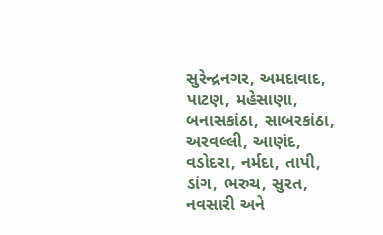સુરેન્દ્રનગર, અમદાવાદ, પાટણ, મહેસાણા, બનાસકાંઠા, સાબરકાંઠા, અરવલ્લી, આણંદ, વડોદરા, નર્મદા, તાપી, ડાંગ, ભરુચ, સુરત, નવસારી અને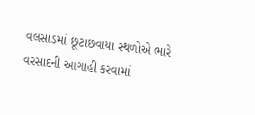વલસાડમાં છૂટાછવાયા સ્થળોએ ભારે વરસાદની આગાહી કરવામાં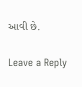આવી છે.

Leave a Reply